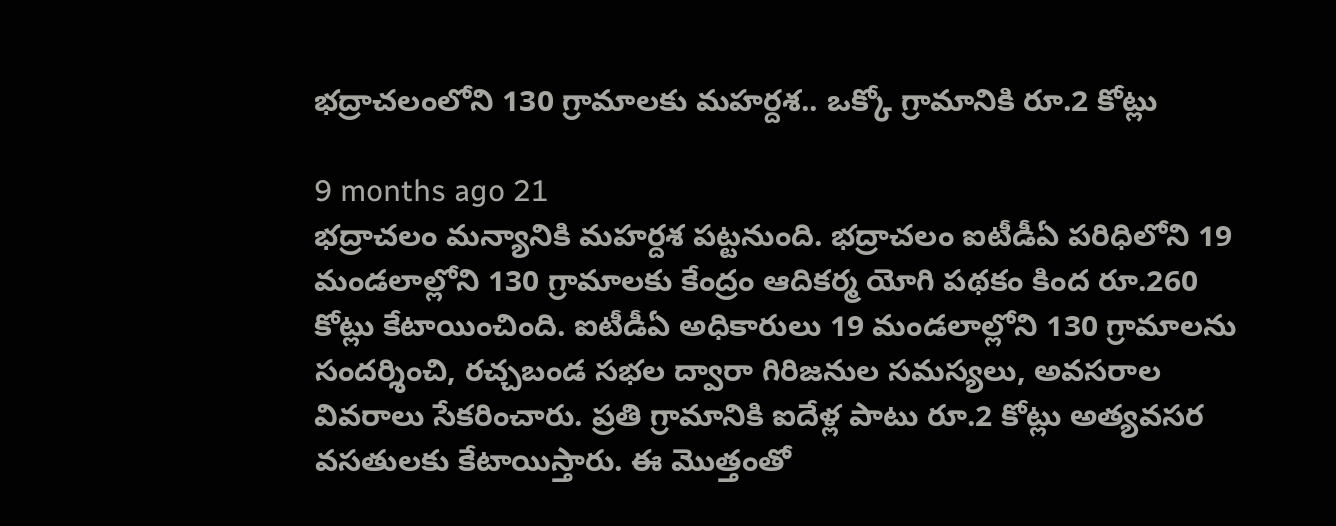భద్రాచలంలోని 130 గ్రామాలకు మహర్దశ.. ఒక్కో గ్రామానికి రూ.2 కోట్లు

9 months ago 21
భద్రాచలం మన్యానికి మహర్దశ పట్టనుంది. భద్రాచలం ఐటీడీఏ పరిధిలోని 19 మండలాల్లోని 130 గ్రామాలకు కేంద్రం ఆదికర్మ యోగి పథకం కింద రూ.260 కోట్లు కేటాయించింది. ఐటీడీఏ అధికారులు 19 మండలాల్లోని 130 గ్రామాలను సందర్శించి, రచ్చబండ సభల ద్వారా గిరిజనుల సమస్యలు, అవసరాల వివరాలు సేకరించారు. ప్రతి గ్రామానికి ఐదేళ్ల పాటు రూ.2 కోట్లు అత్యవసర వసతులకు కేటాయిస్తారు. ఈ మొత్తంతో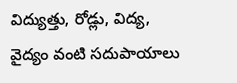విద్యుత్తు, రోడ్లు, విద్య, వైద్యం వంటి సదుపాయాలు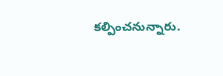కల్పించనున్నారు.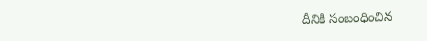దీనికి సంబంధించిన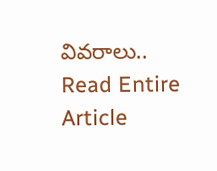వివరాలు..
Read Entire Article